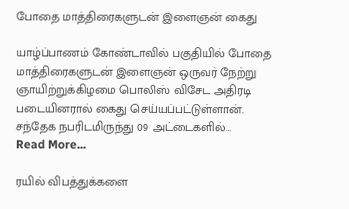போதை மாத்திரைகளுடன் இளைஞன் கைது

யாழ்ப்பாணம் கோண்டாவில் பகுதியில் போதை மாத்திரைகளுடன் இளைஞன் ஒருவர் நேற்று ஞாயிற்றுக்கிழமை பொலிஸ் விசேட அதிரடி படையினரால் கைது செய்யப்பட்டுள்ளான். சந்தேக நபரிடமிருந்து 09 அட்டைகளில்…
Read More...

ரயில் விபத்துக்களை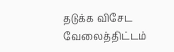தடுக்க விசேட வேலைத்திட்டம்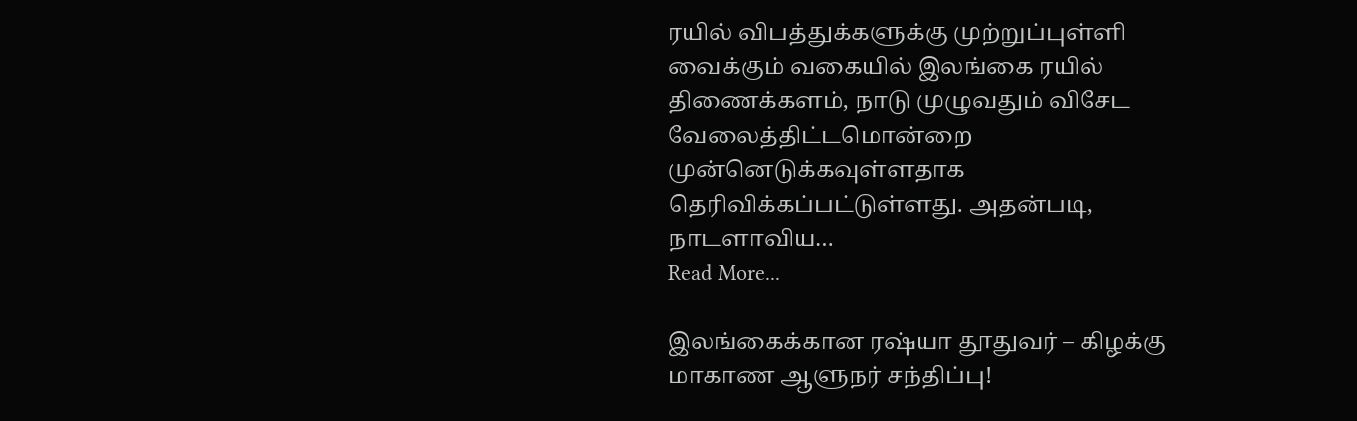ரயில் விபத்துக்களுக்கு முற்றுப்புள்ளி வைக்கும் வகையில் இலங்கை ரயில் திணைக்களம், நாடு முழுவதும் விசேட வேலைத்திட்டமொன்றை முன்னெடுக்கவுள்ளதாக தெரிவிக்கப்பட்டுள்ளது. அதன்படி,  நாடளாவிய…
Read More...

இலங்கைக்கான ரஷ்யா தூதுவர் – கிழக்கு மாகாண ஆளுநர் சந்திப்பு!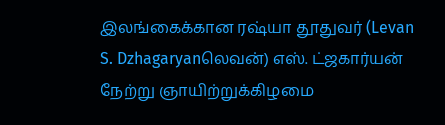இலங்கைக்கான ரஷ்யா தூதுவர் (Levan S. Dzhagaryanலெவன்) எஸ். ட்ஜகார்யன்   நேற்று ஞாயிற்றுக்கிழமை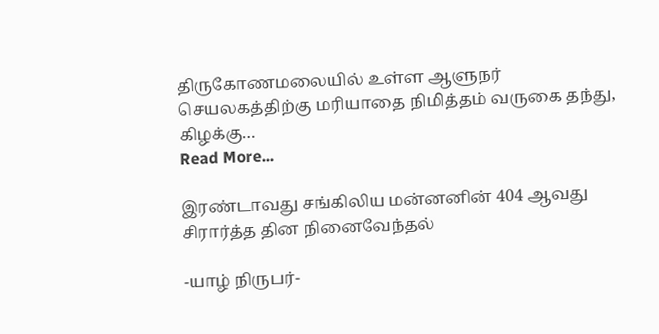திருகோணமலையில் உள்ள ஆளுநர் செயலகத்திற்கு மரியாதை நிமித்தம் வருகை தந்து, கிழக்கு…
Read More...

இரண்டாவது சங்கிலிய மன்னனின் 404 ஆவது சிரார்த்த தின நினைவேந்தல்

-யாழ் நிருபர்-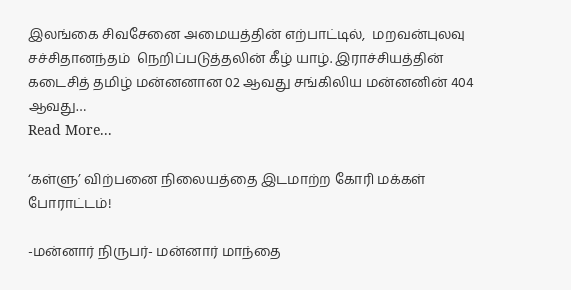இலங்கை சிவசேனை அமையத்தின் எற்பாட்டில்,  மறவன்புலவு சச்சிதானந்தம்  நெறிப்படுத்தலின் கீழ் யாழ். இராச்சியத்தின் கடைசித் தமிழ் மன்னனான 02 ஆவது சங்கிலிய மன்னனின் 404 ஆவது…
Read More...

‘கள்ளு’ விற்பனை நிலையத்தை இடமாற்ற கோரி மக்கள் போராட்டம்!

-மன்னார் நிருபர்- மன்னார் மாந்தை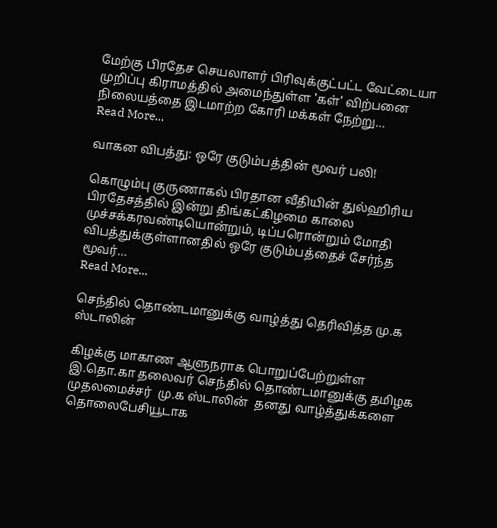மேற்கு பிரதேச செயலாளர் பிரிவுக்குட்பட்ட வேட்டையா முறிப்பு கிராமத்தில் அமைந்துள்ள 'கள்' விற்பனை நிலையத்தை இடமாற்ற கோரி மக்கள் நேற்று…
Read More...

வாகன விபத்து: ஒரே குடும்பத்தின் மூவர் பலி!

கொழும்பு குருணாகல் பிரதான வீதியின் துல்ஹிரிய பிரதேசத்தில் இன்று திங்கட்கிழமை காலை முச்சக்கரவண்டியொன்றும், டிப்பரொன்றும் மோதி விபத்துக்குள்ளானதில் ஒரே குடும்பத்தைச் சேர்ந்த மூவர்…
Read More...

செந்தில் தொண்டமானுக்கு வாழ்த்து தெரிவித்த மு.க ஸ்டாலின்

கிழக்கு மாகாண ஆளுநராக பொறுப்பேற்றுள்ள இ.தொ.கா தலைவர் செந்தில் தொண்டமானுக்கு தமிழக முதலமைச்சர்  மு.க ஸ்டாலின்  தனது வாழ்த்துக்களை தொலைபேசியூடாக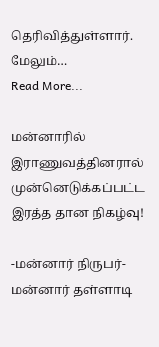தெரிவித்துள்ளார். மேலும்…
Read More...

மன்னாரில் இராணுவத்தினரால் முன்னெடுக்கப்பட்ட இரத்த தான நிகழ்வு!

-மன்னார் நிருபர்- மன்னார் தள்ளாடி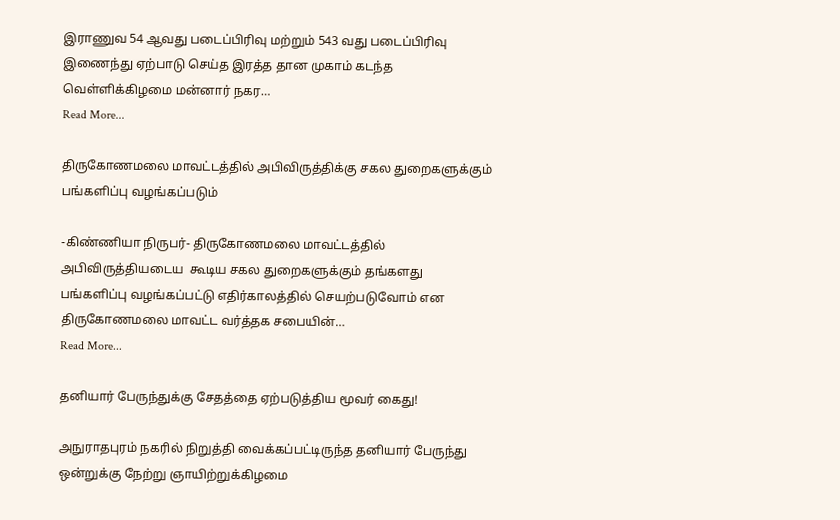இராணுவ 54 ஆவது படைப்பிரிவு மற்றும் 543 வது படைப்பிரிவு இணைந்து ஏற்பாடு செய்த இரத்த தான முகாம் கடந்த வெள்ளிக்கிழமை மன்னார் நகர…
Read More...

திருகோணமலை மாவட்டத்தில் அபிவிருத்திக்கு சகல துறைகளுக்கும் பங்களிப்பு வழங்கப்படும்

-கிண்ணியா நிருபர்- திருகோணமலை மாவட்டத்தில் அபிவிருத்தியடைய  கூடிய சகல துறைகளுக்கும் தங்களது பங்களிப்பு வழங்கப்பட்டு எதிர்காலத்தில் செயற்படுவோம் என திருகோணமலை மாவட்ட வர்த்தக சபையின்…
Read More...

தனியார் பேருந்துக்கு சேதத்தை ஏற்படுத்திய மூவர் கைது!

அநுராதபுரம் நகரில் நிறுத்தி வைக்கப்பட்டிருந்த தனியார் பேருந்து ஒன்றுக்கு நேற்று ஞாயிற்றுக்கிழமை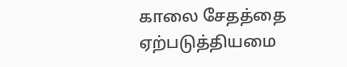காலை சேதத்தை ஏற்படுத்தியமை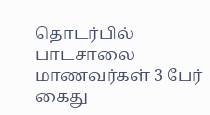தொடர்பில்  பாடசாலை மாணவர்கள் 3 பேர் கைது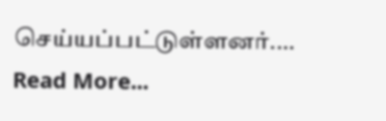செய்யப்பட்டுள்ளனர்.…
Read More...